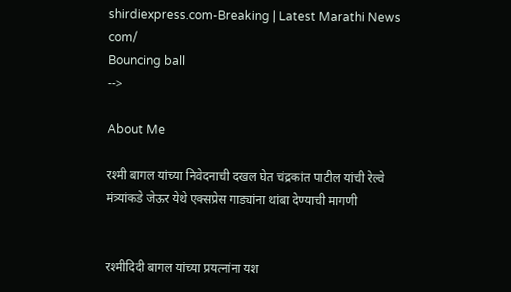shirdiexpress.com-Breaking | Latest Marathi News com/
Bouncing ball
-->

About Me

रश्मी बागल यांच्या निवेदनाची दखल घेत चंद्रकांत पाटील यांची रेल्वे मंत्र्यांकडे जेऊर येथे एक्सप्रेस गाड्यांना थांबा देण्याची मागणी


रश्मीदिदी बागल यांच्या प्रयत्नांना यश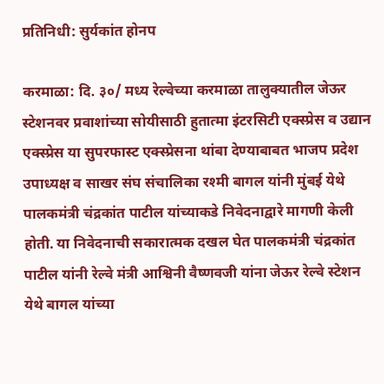प्रतिनिधी: सुर्यकांत होनप

करमाळा: दि. ३०/ मध्य रेल्वेच्या करमाळा तालुक्यातील जेऊर स्टेशनवर प्रवाशांच्या सोयीसाठी हुतात्मा इंटरसिटी एक्स्प्रेस व उद्यान एक्स्प्रेस या सुपरफास्ट एक्स्प्रेसना थांबा देण्याबाबत भाजप प्रदेश उपाध्यक्ष व साखर संघ संचालिका रश्मी बागल यांनी मुंबई येथे पालकमंत्री चंद्रकांत पाटील यांच्याकडे निवेदनाद्वारे मागणी केली होती. या निवेदनाची सकारात्मक दखल घेत पालकमंत्री चंद्रकांत पाटील यांनी रेल्वे मंत्री आश्विनी वैष्णवजी यांना जेऊर रेल्वे स्टेशन येथे बागल यांच्या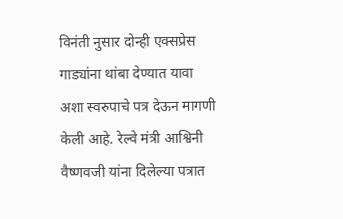विनंती नुसार दोन्ही एक्सप्रेस गाड्यांना थांबा देण्यात यावा अशा स्वरुपाचे पत्र देऊन मागणी केली आहे. रेल्वे मंत्री आश्विनी वैष्णवजी यांना दिलेल्या पत्रात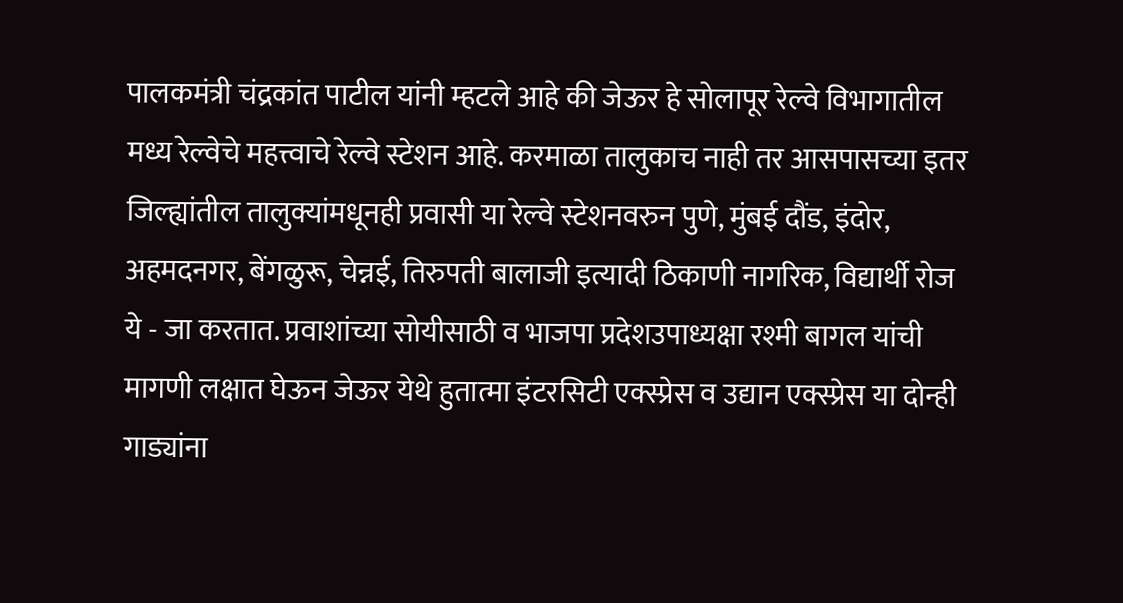पालकमंत्री चंद्रकांत पाटील यांनी म्हटले आहे की जेऊर हे सोलापूर रेल्वे विभागातील मध्य रेल्वेचे महत्त्वाचे रेल्वे स्टेशन आहे. करमाळा तालुकाच नाही तर आसपासच्या इतर जिल्ह्यांतील तालुक्यांमधूनही प्रवासी या रेल्वे स्टेशनवरुन पुणे, मुंबई दौंड, इंदोर, अहमदनगर, बेंगळुरू, चेन्नई, तिरुपती बालाजी इत्यादी ठिकाणी नागरिक, विद्यार्थी रोज ये - जा करतात. प्रवाशांच्या सोयीसाठी व भाजपा प्रदेशउपाध्यक्षा रश्मी बागल यांची मागणी लक्षात घेऊन जेऊर येथे हुतात्मा इंटरसिटी एक्स्प्रेस व उद्यान एक्स्प्रेस या दोन्ही गाड्यांना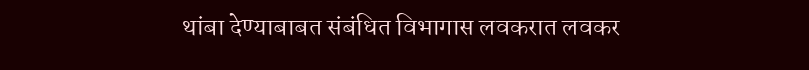थांबा देण्याबाबत संबंधित विभागास लवकरात लवकर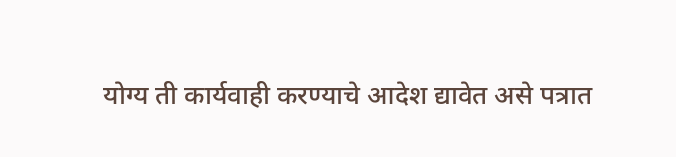योग्य ती कार्यवाही करण्याचे आदेश द्यावेत असे पत्रात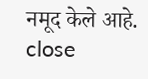नमूद केले आहे.
close